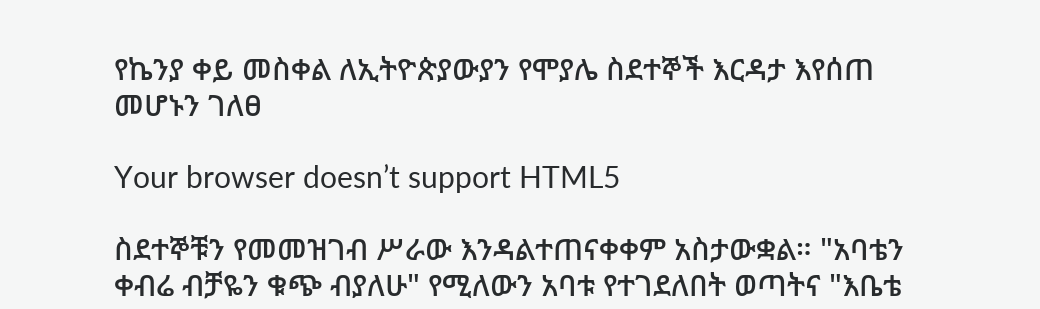የኬንያ ቀይ መስቀል ለኢትዮጵያውያን የሞያሌ ስደተኞች እርዳታ እየሰጠ መሆኑን ገለፀ

Your browser doesn’t support HTML5

ስደተኞቹን የመመዝገብ ሥራው እንዳልተጠናቀቀም አስታውቋል። "አባቴን ቀብሬ ብቻዬን ቁጭ ብያለሁ" የሚለውን አባቱ የተገደለበት ወጣትና "እቤቴ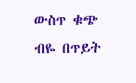ውስጥ ቁጭ ብዬ በጥይት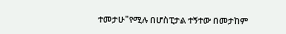ተመታሁ"የሚሉ በሆስፒታል ተኝተው በመታከም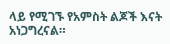ላይ የሚገኙ የአምስት ልጆች እናት አነጋግረናል።